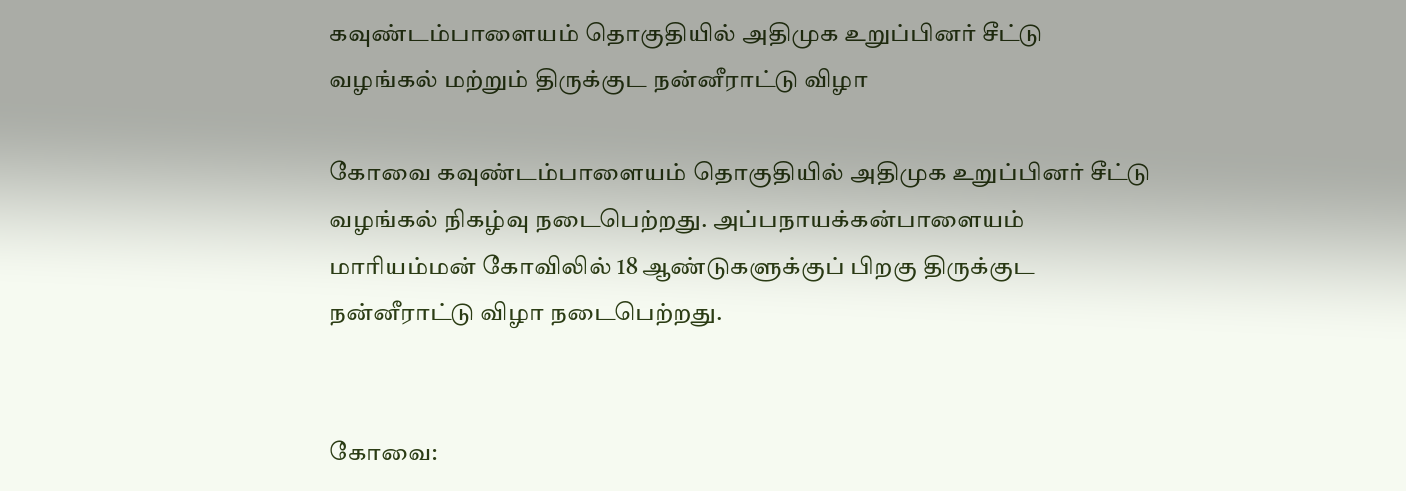கவுண்டம்பாளையம் தொகுதியில் அதிமுக உறுப்பினர் சீட்டு வழங்கல் மற்றும் திருக்குட நன்னீராட்டு விழா

கோவை கவுண்டம்பாளையம் தொகுதியில் அதிமுக உறுப்பினர் சீட்டு வழங்கல் நிகழ்வு நடைபெற்றது. அப்பநாயக்கன்பாளையம் மாரியம்மன் கோவிலில் 18 ஆண்டுகளுக்குப் பிறகு திருக்குட நன்னீராட்டு விழா நடைபெற்றது.


கோவை: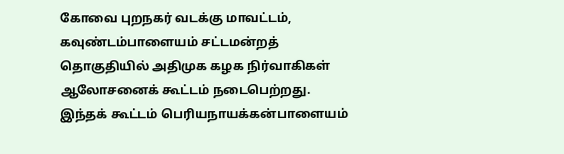கோவை புறநகர் வடக்கு மாவட்டம், கவுண்டம்பாளையம் சட்டமன்றத் தொகுதியில் அதிமுக கழக நிர்வாகிகள் ஆலோசனைக் கூட்டம் நடைபெற்றது. இந்தக் கூட்டம் பெரியநாயக்கன்பாளையம்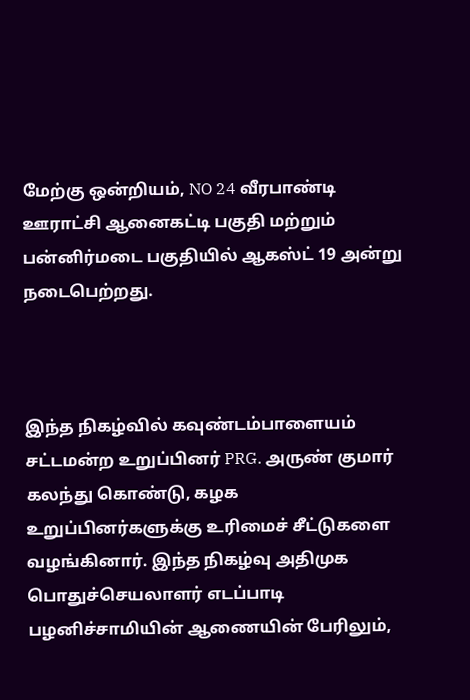மேற்கு ஒன்றியம், NO 24 வீரபாண்டி ஊராட்சி ஆனைகட்டி பகுதி மற்றும் பன்னிர்மடை பகுதியில் ஆகஸ்ட் 19 அன்று நடைபெற்றது.



இந்த நிகழ்வில் கவுண்டம்பாளையம் சட்டமன்ற உறுப்பினர் PRG. அருண் குமார் கலந்து கொண்டு, கழக உறுப்பினர்களுக்கு உரிமைச் சீட்டுகளை வழங்கினார். இந்த நிகழ்வு அதிமுக பொதுச்செயலாளர் எடப்பாடி பழனிச்சாமியின் ஆணையின் பேரிலும்,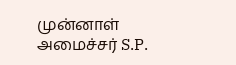முன்னாள் அமைச்சர் S.P.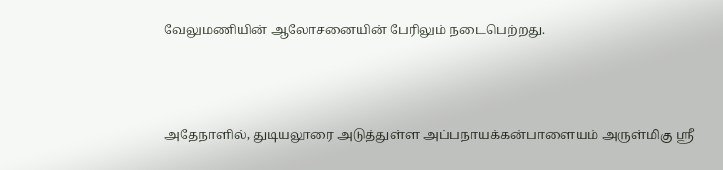வேலுமணியின் ஆலோசனையின் பேரிலும் நடைபெற்றது.



அதேநாளில், துடியலூரை அடுத்துள்ள அப்பநாயக்கன்பாளையம் அருள்மிகு ஸ்ரீ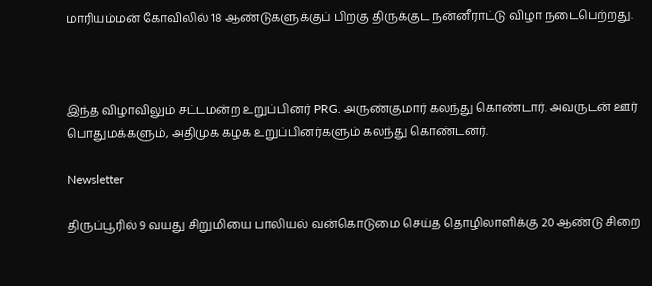மாரியம்மன் கோவிலில் 18 ஆண்டுகளுக்குப் பிறகு திருக்குட நன்னீராட்டு விழா நடைபெற்றது.



இந்த விழாவிலும் சட்டமன்ற உறுப்பினர் PRG. அருண்குமார் கலந்து கொண்டார். அவருடன் ஊர் பொதுமக்களும், அதிமுக கழக உறுப்பினர்களும் கலந்து கொண்டனர்.

Newsletter

திருப்பூரில் 9 வயது சிறுமியை பாலியல் வன்கொடுமை செய்த தொழிலாளிக்கு 20 ஆண்டு சிறை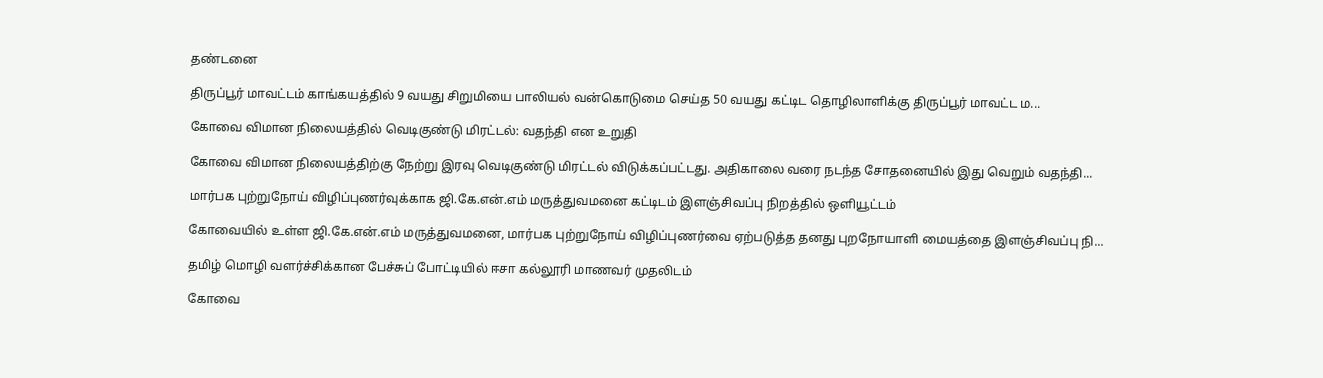தண்டனை

திருப்பூர் மாவட்டம் காங்கயத்தில் 9 வயது சிறுமியை பாலியல் வன்கொடுமை செய்த 50 வயது கட்டிட தொழிலாளிக்கு திருப்பூர் மாவட்ட ம...

கோவை விமான நிலையத்தில் வெடிகுண்டு மிரட்டல்: வதந்தி என உறுதி

கோவை விமான நிலையத்திற்கு நேற்று இரவு வெடிகுண்டு மிரட்டல் விடுக்கப்பட்டது. அதிகாலை வரை நடந்த சோதனையில் இது வெறும் வதந்தி...

மார்பக புற்றுநோய் விழிப்புணர்வுக்காக ஜி.கே.என்.எம் மருத்துவமனை கட்டிடம் இளஞ்சிவப்பு நிறத்தில் ஒளியூட்டம்

கோவையில் உள்ள ஜி.கே.என்.எம் மருத்துவமனை, மார்பக புற்றுநோய் விழிப்புணர்வை ஏற்படுத்த தனது புறநோயாளி மையத்தை இளஞ்சிவப்பு நி...

தமிழ் மொழி வளர்ச்சிக்கான பேச்சுப் போட்டியில் ஈசா கல்லூரி மாணவர் முதலிடம்

கோவை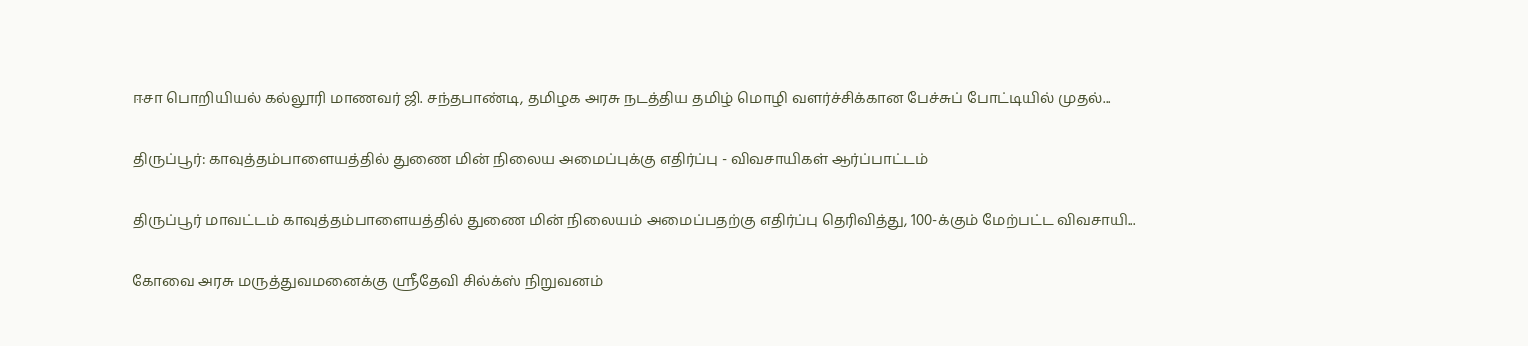ஈசா பொறியியல் கல்லூரி மாணவர் ஜி. சந்தபாண்டி, தமிழக அரசு நடத்திய தமிழ் மொழி வளர்ச்சிக்கான பேச்சுப் போட்டியில் முதல்...

திருப்பூர்: காவுத்தம்பாளையத்தில் துணை மின் நிலைய அமைப்புக்கு எதிர்ப்பு - விவசாயிகள் ஆர்ப்பாட்டம்

திருப்பூர் மாவட்டம் காவுத்தம்பாளையத்தில் துணை மின் நிலையம் அமைப்பதற்கு எதிர்ப்பு தெரிவித்து, 100-க்கும் மேற்பட்ட விவசாயி...

கோவை அரசு மருத்துவமனைக்கு ஸ்ரீதேவி சில்க்ஸ் நிறுவனம்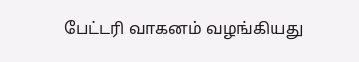பேட்டரி வாகனம் வழங்கியது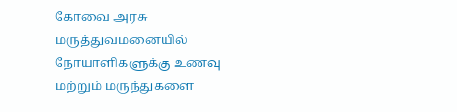கோவை அரசு மருத்துவமனையில் நோயாளிகளுக்கு உணவு மற்றும் மருந்துகளை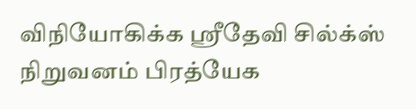விநியோகிக்க ஸ்ரீதேவி சில்க்ஸ் நிறுவனம் பிரத்யேக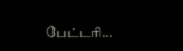பேட்டரி...